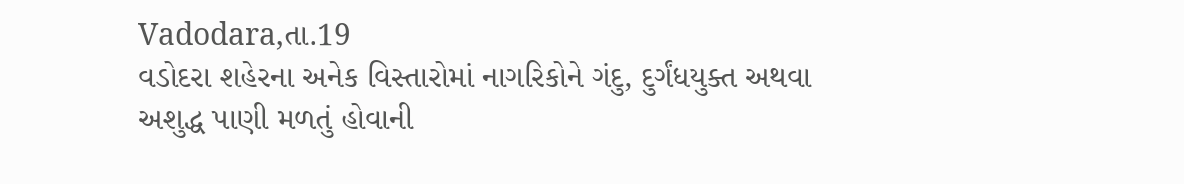Vadodara,તા.19
વડોદરા શહેરના અનેક વિસ્તારોમાં નાગરિકોને ગંદુ, દુર્ગંધયુક્ત અથવા અશુદ્ધ પાણી મળતું હોવાની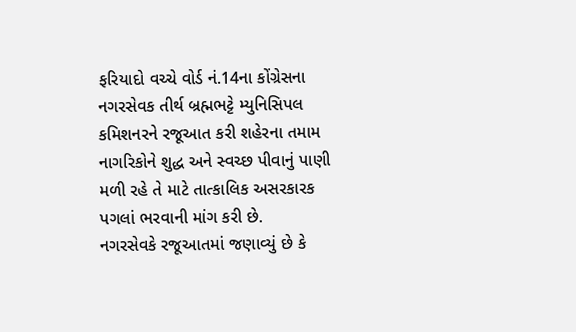ફરિયાદો વચ્ચે વોર્ડ નં.14ના કોંગ્રેસના નગરસેવક તીર્થ બ્રહ્મભટ્ટે મ્યુનિસિપલ કમિશનરને રજૂઆત કરી શહેરના તમામ નાગરિકોને શુદ્ધ અને સ્વચ્છ પીવાનું પાણી મળી રહે તે માટે તાત્કાલિક અસરકારક પગલાં ભરવાની માંગ કરી છે.
નગરસેવકે રજૂઆતમાં જણાવ્યું છે કે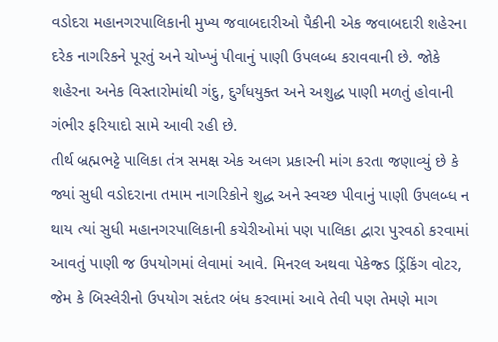વડોદરા મહાનગરપાલિકાની મુખ્ય જવાબદારીઓ પૈકીની એક જવાબદારી શહેરના દરેક નાગરિકને પૂરતું અને ચોખ્ખું પીવાનું પાણી ઉપલબ્ધ કરાવવાની છે. જોકે શહેરના અનેક વિસ્તારોમાંથી ગંદુ, દુર્ગંધયુક્ત અને અશુદ્ધ પાણી મળતું હોવાની ગંભીર ફરિયાદો સામે આવી રહી છે.
તીર્થ બ્રહ્મભટ્ટે પાલિકા તંત્ર સમક્ષ એક અલગ પ્રકારની માંગ કરતા જણાવ્યું છે કે જ્યાં સુધી વડોદરાના તમામ નાગરિકોને શુદ્ધ અને સ્વચ્છ પીવાનું પાણી ઉપલબ્ધ ન થાય ત્યાં સુધી મહાનગરપાલિકાની કચેરીઓમાં પણ પાલિકા દ્વારા પુરવઠો કરવામાં આવતું પાણી જ ઉપયોગમાં લેવામાં આવે. મિનરલ અથવા પેકેજ્ડ ડ્રિંકિંગ વોટર, જેમ કે બિસ્લેરીનો ઉપયોગ સદંતર બંધ કરવામાં આવે તેવી પણ તેમણે માગ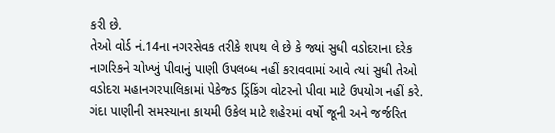કરી છે.
તેઓ વોર્ડ નં.14ના નગરસેવક તરીકે શપથ લે છે કે જ્યાં સુધી વડોદરાના દરેક નાગરિકને ચોખ્ખું પીવાનું પાણી ઉપલબ્ધ નહીં કરાવવામાં આવે ત્યાં સુધી તેઓ વડોદરા મહાનગરપાલિકામાં પેકેજ્ડ ડ્રિંકિંગ વોટરનો પીવા માટે ઉપયોગ નહીં કરે. ગંદા પાણીની સમસ્યાના કાયમી ઉકેલ માટે શહેરમાં વર્ષો જૂની અને જર્જરિત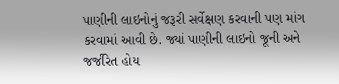પાણીની લાઇનોનું જરૂરી સર્વેક્ષણ કરવાની પણ માંગ કરવામાં આવી છે. જ્યાં પાણીની લાઇનો જૂની અને જર્જરિત હોય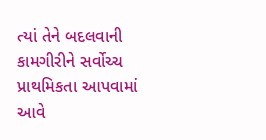ત્યાં તેને બદલવાની કામગીરીને સર્વોચ્ચ પ્રાથમિકતા આપવામાં આવે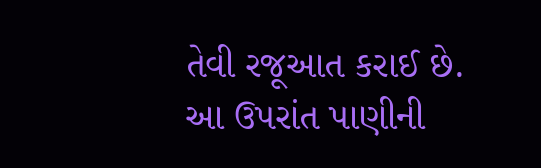તેવી રજૂઆત કરાઈ છે.
આ ઉપરાંત પાણીની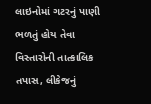લાઇનોમાં ગટરનું પાણી ભળતું હોય તેવા વિસ્તારોની તાત્કાલિક તપાસ, લીકેજનું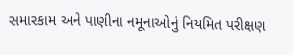સમારકામ અને પાણીના નમૂનાઓનું નિયમિત પરીક્ષણ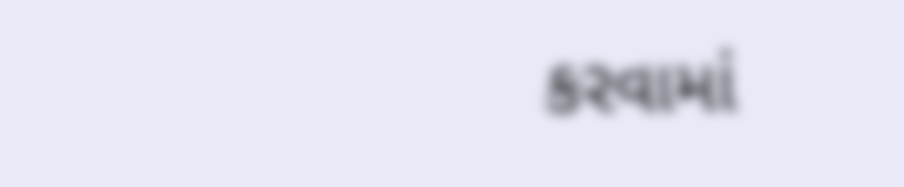કરવામાં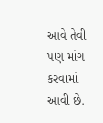આવે તેવી પણ માંગ કરવામાં આવી છે.